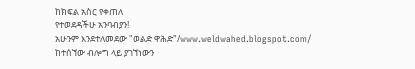ከክፍል አስር የቀጠለ
የተወደዳችሁ አንባብያን!
አሁንም እንደተለመደው "ወልድ ዋሕድ"/www.weldwahed.blogspot.com/
ከተሰኘው ብሎግ ላይ ያገኘነውን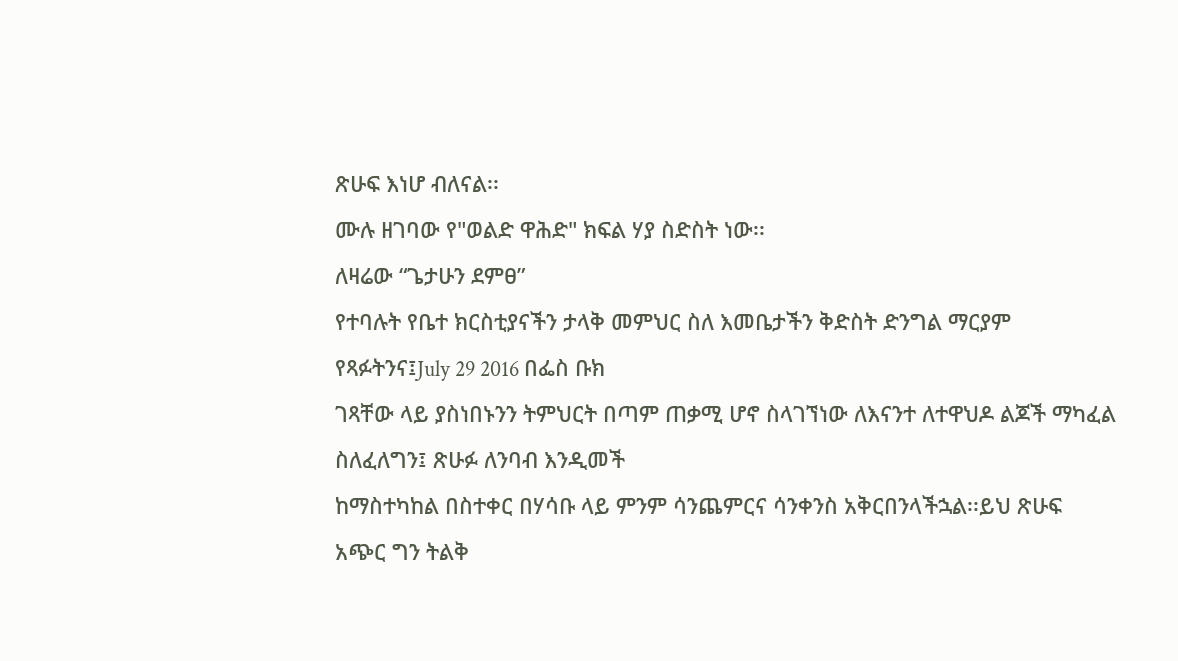ጽሁፍ እነሆ ብለናል፡፡
ሙሉ ዘገባው የ"ወልድ ዋሕድ" ክፍል ሃያ ስድስት ነው፡፡
ለዛሬው “ጌታሁን ደምፀ”
የተባሉት የቤተ ክርስቲያናችን ታላቅ መምህር ስለ እመቤታችን ቅድስት ድንግል ማርያም የጻፉትንና፤July 29 2016 በፌስ ቡክ
ገጻቸው ላይ ያስነበኑንን ትምህርት በጣም ጠቃሚ ሆኖ ስላገኘነው ለእናንተ ለተዋህዶ ልጆች ማካፈል ስለፈለግን፤ ጽሁፉ ለንባብ እንዲመች
ከማስተካከል በስተቀር በሃሳቡ ላይ ምንም ሳንጨምርና ሳንቀንስ አቅርበንላችኋል፡፡ይህ ጽሁፍ አጭር ግን ትልቅ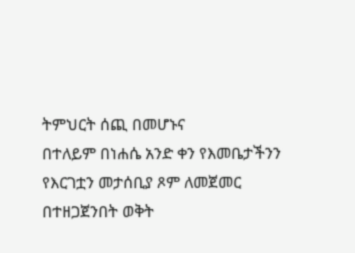ትምህርት ሰጪ በመሆኑና
በተለይም በነሐሴ አንድ ቀን የእመቤታችንን የእርገቷን መታሰቢያ ጾም ለመጀመር በተዘጋጀንበት ወቅት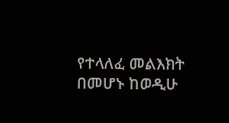የተላለፈ መልእክት በመሆኑ ከወዲሁ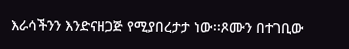እራሳችንን እንድናዘጋጅ የሚያበረታታ ነው፡፡ጾሙን በተገቢው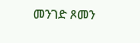መንገድ ጾመን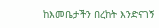ከእመቤታችን በረከት እንድናገኝ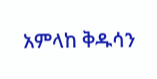አምላከ ቅዱሳን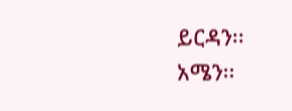ይርዳን፡፡
አሜን፡፡